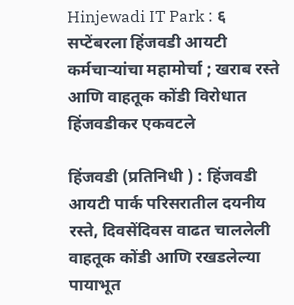Hinjewadi IT Park : ६ सप्टेंबरला हिंजवडी आयटी कर्मचाऱ्यांचा महामोर्चा ; खराब रस्ते आणि वाहतूक कोंडी विरोधात हिंजवडीकर एकवटले

हिंजवडी (प्रतिनिधी ) : हिंजवडी आयटी पार्क परिसरातील दयनीय रस्ते, दिवसेंदिवस वाढत चाललेली वाहतूक कोंडी आणि रखडलेल्या पायाभूत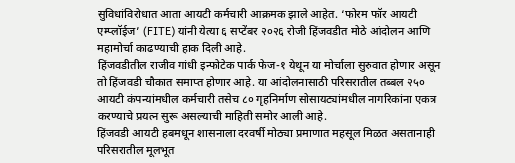सुविधांविरोधात आता आयटी कर्मचारी आक्रमक झाले आहेत. ‘फोरम फॉर आयटी एम्प्लॉईज’ (FITE) यांनी येत्या ६ सप्टेंबर २०२६ रोजी हिंजवडीत मोठे आंदोलन आणि महामोर्चा काढण्याची हाक दिली आहे.
हिंजवडीतील राजीव गांधी इन्फोटेक पार्क फेज-१ येथून या मोर्चाला सुरुवात होणार असून तो हिंजवडी चौकात समाप्त होणार आहे. या आंदोलनासाठी परिसरातील तब्बल २५० आयटी कंपन्यांमधील कर्मचारी तसेच ८० गृहनिर्माण सोसायट्यांमधील नागरिकांना एकत्र करण्याचे प्रयत्न सुरू असल्याची माहिती समोर आली आहे.
हिंजवडी आयटी हबमधून शासनाला दरवर्षी मोठ्या प्रमाणात महसूल मिळत असतानाही परिसरातील मूलभूत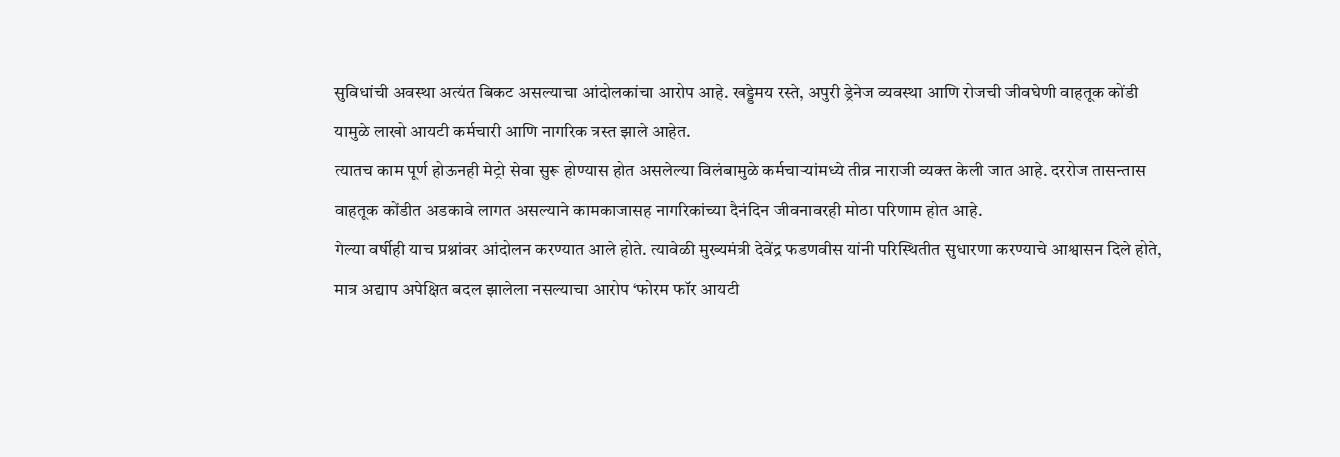सुविधांची अवस्था अत्यंत बिकट असल्याचा आंदोलकांचा आरोप आहे. खड्डेमय रस्ते, अपुरी ड्रेनेज व्यवस्था आणि रोजची जीवघेणी वाहतूक कोंडी यामुळे लाखो आयटी कर्मचारी आणि नागरिक त्रस्त झाले आहेत.
त्यातच काम पूर्ण होऊनही मेट्रो सेवा सुरू होण्यास होत असलेल्या विलंबामुळे कर्मचाऱ्यांमध्ये तीव्र नाराजी व्यक्त केली जात आहे. दररोज तासन्तास वाहतूक कोंडीत अडकावे लागत असल्याने कामकाजासह नागरिकांच्या दैनंदिन जीवनावरही मोठा परिणाम होत आहे.
गेल्या वर्षीही याच प्रश्नांवर आंदोलन करण्यात आले होते. त्यावेळी मुख्यमंत्री देवेंद्र फडणवीस यांनी परिस्थितीत सुधारणा करण्याचे आश्वासन दिले होते, मात्र अद्याप अपेक्षित बदल झालेला नसल्याचा आरोप ‘फोरम फॉर आयटी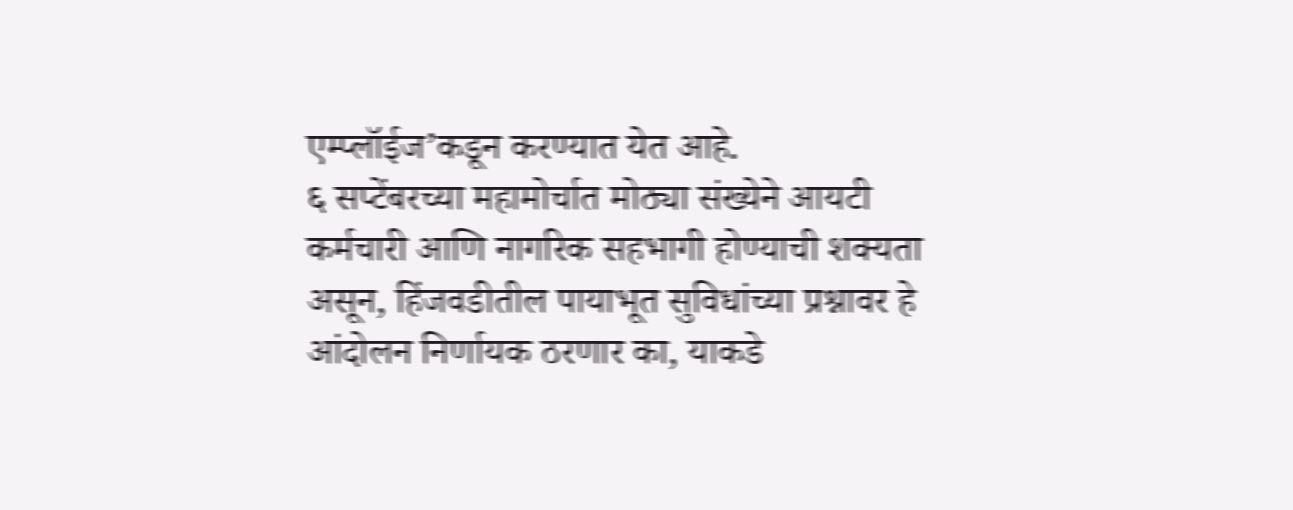एम्प्लॉईज’कडून करण्यात येत आहे.
६ सप्टेंबरच्या महामोर्चात मोठ्या संख्येने आयटी कर्मचारी आणि नागरिक सहभागी होण्याची शक्यता असून, हिंजवडीतील पायाभूत सुविधांच्या प्रश्नावर हे आंदोलन निर्णायक ठरणार का, याकडे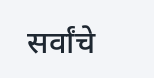सर्वांचे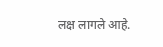लक्ष लागले आहे.